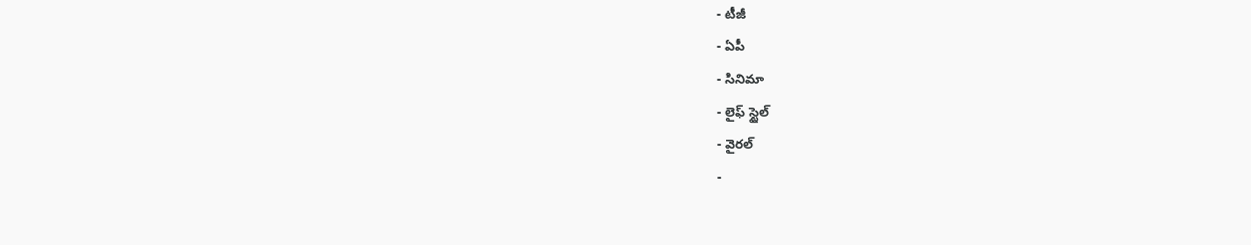- టీజీ
- ఏపీ
- సినిమా
- లైఫ్ స్టైల్
- వైరల్
-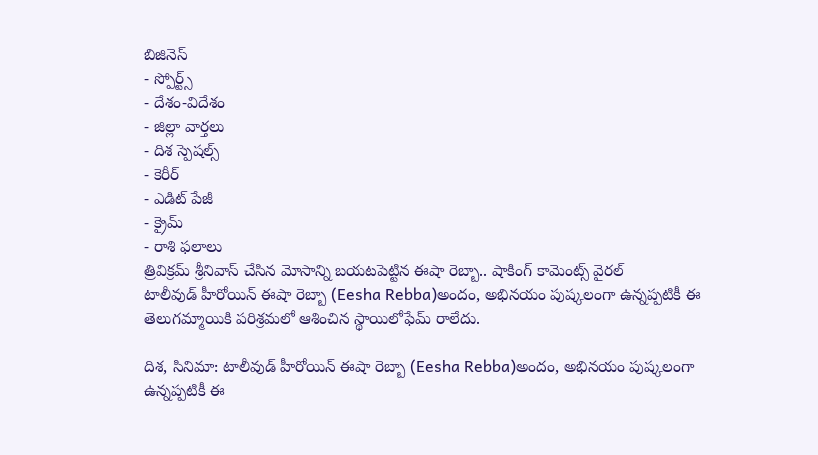బిజినెస్
- స్పోర్ట్స్
- దేశం-విదేశం
- జిల్లా వార్తలు
- దిశ స్పెషల్స్
- కెరీర్
- ఎడిట్ పేజీ
- క్రైమ్
- రాశి ఫలాలు
త్రివిక్రమ్ శ్రీనివాస్ చేసిన మోసాన్ని బయటపెట్టిన ఈషా రెబ్బా.. షాకింగ్ కామెంట్స్ వైరల్
టాలీవుడ్ హీరోయిన్ ఈషా రెబ్బా (Eesha Rebba)అందం, అభినయం పుష్కలంగా ఉన్నప్పటికీ ఈ తెలుగమ్మాయికి పరిశ్రమలో ఆశించిన స్థాయిలోఫేమ్ రాలేదు.

దిశ, సినిమా: టాలీవుడ్ హీరోయిన్ ఈషా రెబ్బా (Eesha Rebba)అందం, అభినయం పుష్కలంగా ఉన్నప్పటికీ ఈ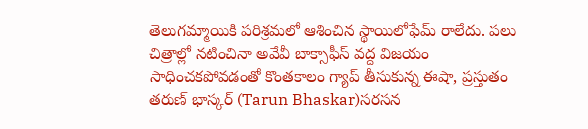తెలుగమ్మాయికి పరిశ్రమలో ఆశించిన స్థాయిలోఫేమ్ రాలేదు. పలు చిత్రాల్లో నటించినా అవేవీ బాక్సాఫీస్ వద్ద విజయం సాధించకపోవడంతో కొంతకాలం గ్యాప్ తీసుకున్న ఈషా, ప్రస్తుతం తరుణ్ భాస్కర్ (Tarun Bhaskar)సరసన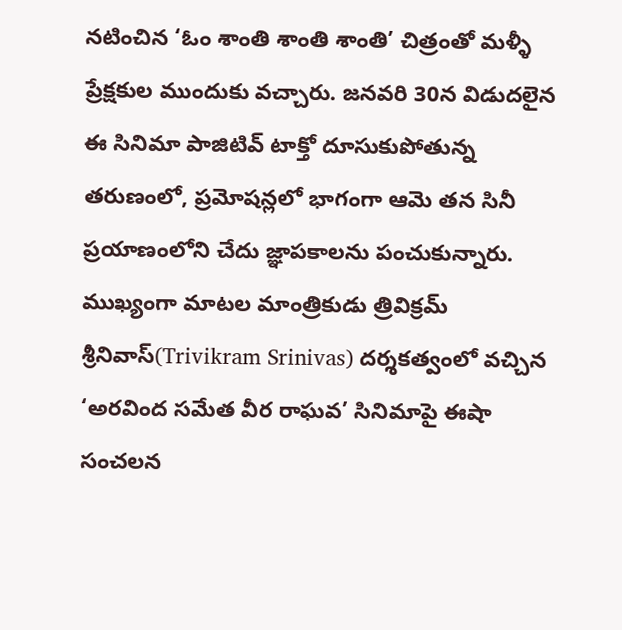నటించిన ‘ఓం శాంతి శాంతి శాంతి’ చిత్రంతో మళ్ళీ ప్రేక్షకుల ముందుకు వచ్చారు. జనవరి 30న విడుదలైన ఈ సినిమా పాజిటివ్ టాక్తో దూసుకుపోతున్న తరుణంలో, ప్రమోషన్లలో భాగంగా ఆమె తన సినీ ప్రయాణంలోని చేదు జ్ఞాపకాలను పంచుకున్నారు. ముఖ్యంగా మాటల మాంత్రికుడు త్రివిక్రమ్ శ్రీనివాస్(Trivikram Srinivas) దర్శకత్వంలో వచ్చిన ‘అరవింద సమేత వీర రాఘవ’ సినిమాపై ఈషా సంచలన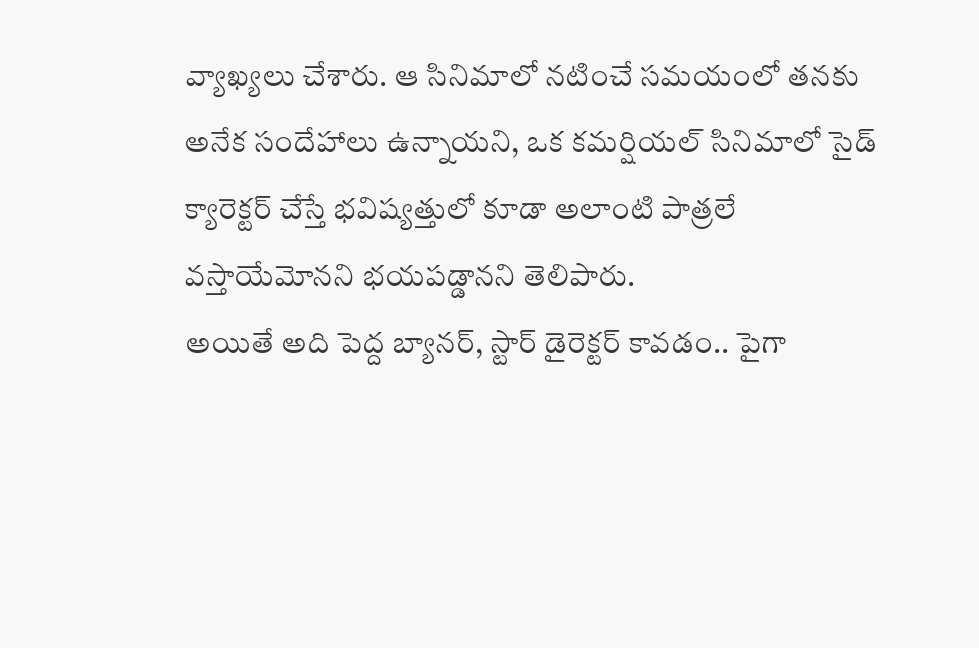వ్యాఖ్యలు చేశారు. ఆ సినిమాలో నటించే సమయంలో తనకు అనేక సందేహాలు ఉన్నాయని, ఒక కమర్షియల్ సినిమాలో సైడ్ క్యారెక్టర్ చేస్తే భవిష్యత్తులో కూడా అలాంటి పాత్రలే వస్తాయేమోనని భయపడ్డానని తెలిపారు.
అయితే అది పెద్ద బ్యానర్, స్టార్ డైరెక్టర్ కావడం.. పైగా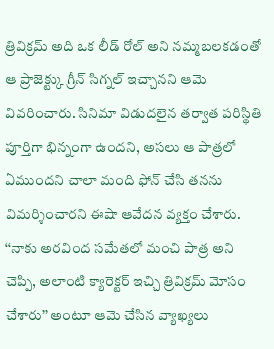త్రివిక్రమ్ అది ఒక లీడ్ రోల్ అని నమ్మబలకడంతో ఆ ప్రాజెక్ట్కు గ్రీన్ సిగ్నల్ ఇచ్చానని ఆమె వివరించారు. సినిమా విడుదలైన తర్వాత పరిస్థితి పూర్తిగా భిన్నంగా ఉందని, అసలు ఆ పాత్రలో ఏముందని చాలా మంది ఫోన్ చేసి తనను విమర్శించారని ఈషా ఆవేదన వ్యక్తం చేశారు. ‘‘నాకు అరవింద సమేతలో మంచి పాత్ర అని చెప్పి, అలాంటి క్యారెక్టర్ ఇచ్చి త్రివిక్రమ్ మోసం చేశారు’’ అంటూ ఆమె చేసిన వ్యాఖ్యలు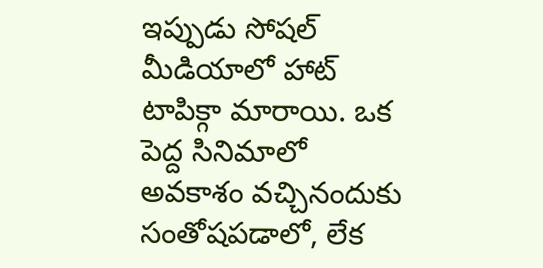ఇప్పుడు సోషల్ మీడియాలో హాట్ టాపిక్గా మారాయి. ఒక పెద్ద సినిమాలో అవకాశం వచ్చినందుకు సంతోషపడాలో, లేక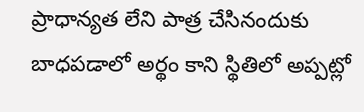ప్రాధాన్యత లేని పాత్ర చేసినందుకు బాధపడాలో అర్థం కాని స్థితిలో అప్పట్లో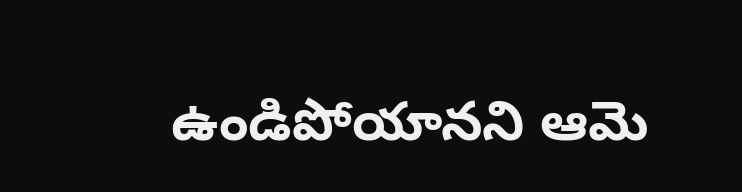ఉండిపోయానని ఆమె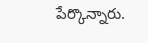పేర్కొన్నారు.